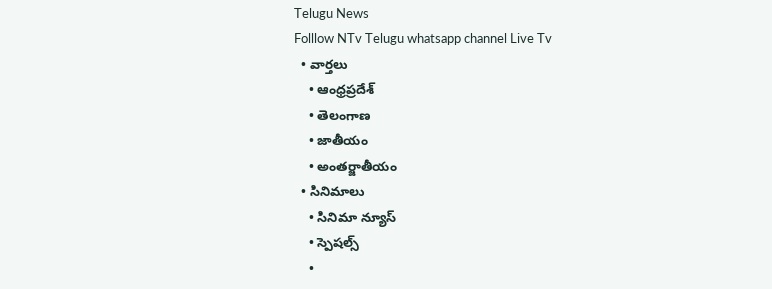Telugu News
Folllow NTv Telugu whatsapp channel Live Tv
  • వార్తలు
    • ఆంధ్రప్రదేశ్
    • తెలంగాణ
    • జాతీయం
    • అంతర్జాతీయం
  • సినిమాలు
    • సినిమా న్యూస్
    • స్పెషల్స్
    •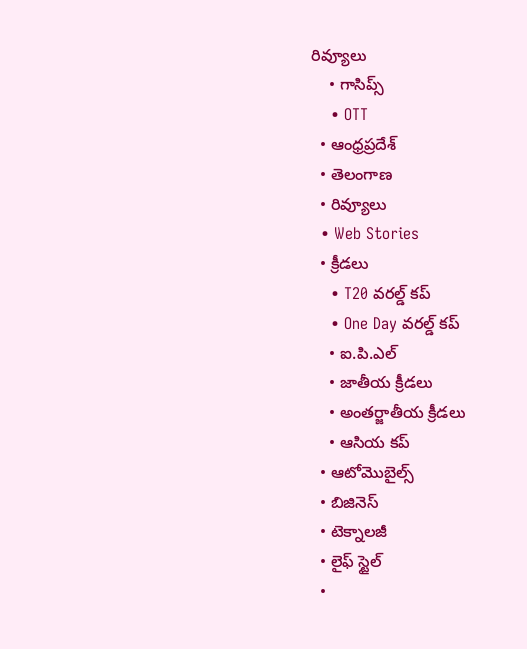రివ్యూలు
    • గాసిప్స్
    • OTT
  • ఆంధ్రప్రదేశ్
  • తెలంగాణ
  • రివ్యూలు
  • Web Stories
  • క్రీడలు
    • T20 వరల్డ్ కప్
    • One Day వరల్డ్ కప్
    • ఐ.పి.ఎల్
    • జాతీయ క్రీడలు
    • అంతర్జాతీయ క్రీడలు
    • ఆసియ కప్
  • ఆటోమొబైల్స్
  • బిజినెస్‌
  • టెక్నాలజీ
  • లైఫ్ స్టైల్
  •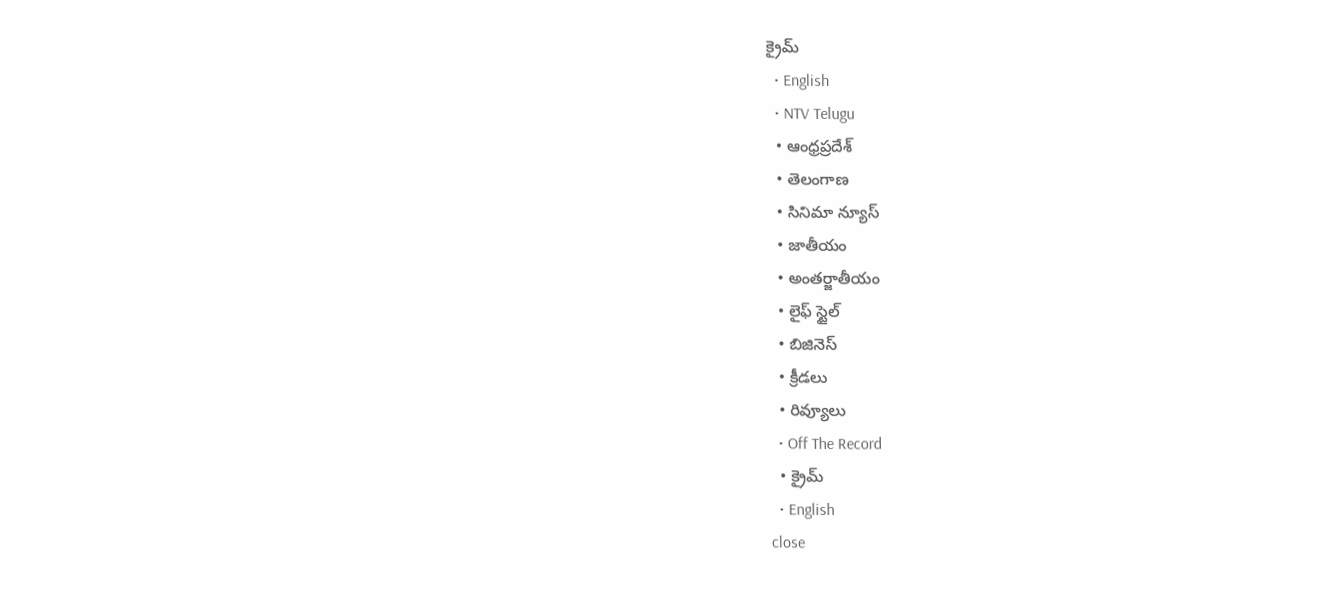క్రైమ్
  • English
  • NTV Telugu
  • ఆంధ్రప్రదేశ్
  • తెలంగాణ
  • సినిమా న్యూస్
  • జాతీయం
  • అంతర్జాతీయం
  • లైఫ్ స్టైల్
  • బిజినెస్‌
  • క్రీడలు
  • రివ్యూలు
  • Off The Record
  • క్రైమ్
  • English
close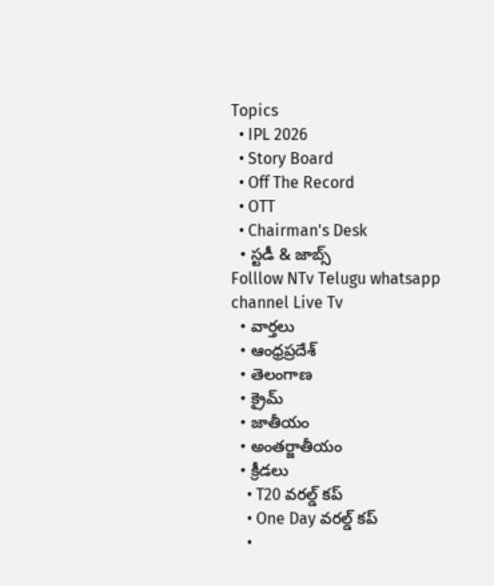Topics
  • IPL 2026
  • Story Board
  • Off The Record
  • OTT
  • Chairman's Desk
  • స్టడీ & జాబ్స్
Folllow NTv Telugu whatsapp channel Live Tv
  • వార్తలు
  • ఆంధ్రప్రదేశ్
  • తెలంగాణ
  • క్రైమ్
  • జాతీయం
  • అంతర్జాతీయం
  • క్రీడలు
    • T20 వరల్డ్ కప్
    • One Day వరల్డ్ కప్
    •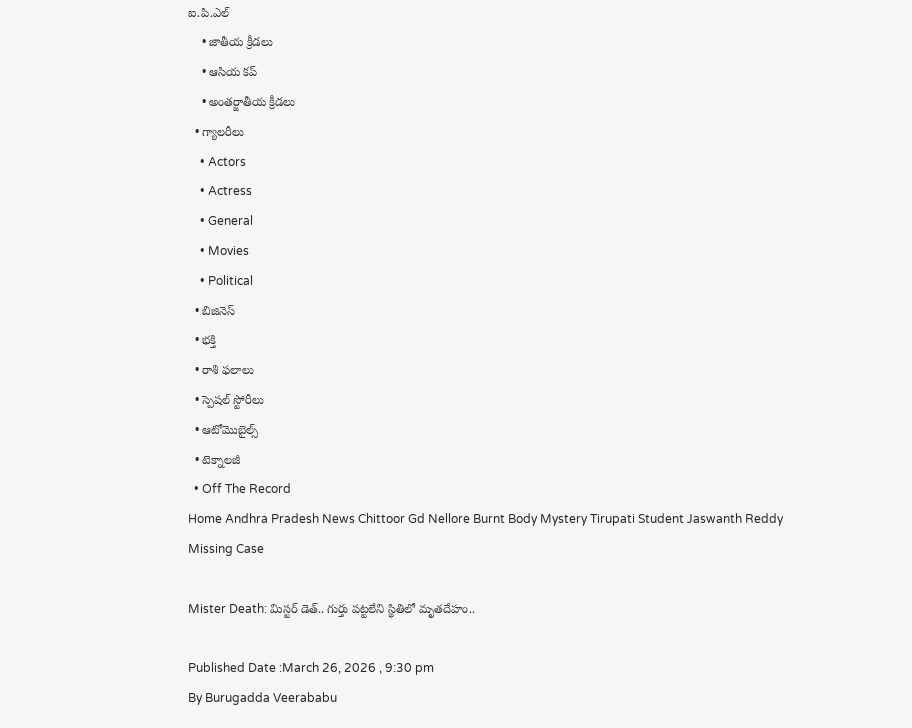ఐ.పి.ఎల్
    • జాతీయ క్రీడలు
    • ఆసియ కప్
    • అంతర్జాతీయ క్రీడలు
  • గ్యాలరీలు
    • Actors
    • Actress
    • General
    • Movies
    • Political
  • బిజినెస్‌
  • భక్తి
  • రాశి ఫలాలు
  • స్పెషల్‌ స్టోరీలు
  • ఆటోమొబైల్స్
  • టెక్నాలజీ
  • Off The Record
Home Andhra Pradesh News Chittoor Gd Nellore Burnt Body Mystery Tirupati Student Jaswanth Reddy Missing Case

Mister Death: మిస్టర్ డెత్.. గుర్తు పట్టలేని స్థితిలో మృతదేహం..

Published Date :March 26, 2026 , 9:30 pm
By Burugadda Veerababu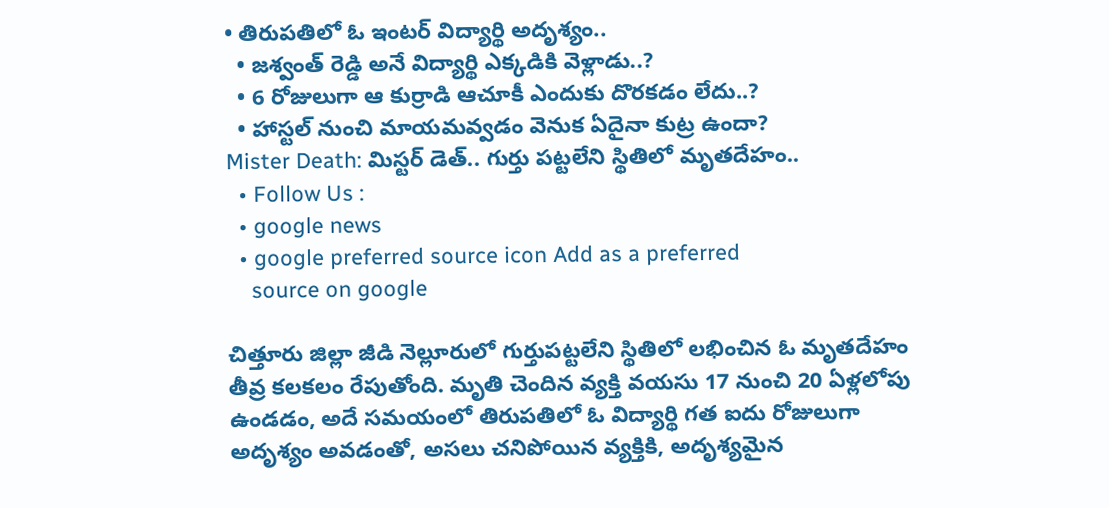• తిరుపతిలో ఓ ఇంటర్ విద్యార్థి అదృశ్యం..
  • జశ్వంత్ రెడ్డి అనే విద్యార్థి ఎక్కడికి వెళ్లాడు..?
  • 6 రోజులుగా ఆ కుర్రాడి ఆచూకీ ఎందుకు దొరకడం లేదు..?
  • హాస్టల్ నుంచి మాయమవ్వడం వెనుక ఏదైనా కుట్ర ఉందా?
Mister Death: మిస్టర్ డెత్.. గుర్తు పట్టలేని స్థితిలో మృతదేహం..
  • Follow Us :
  • google news
  • google preferred source icon Add as a preferred
    source on google

చిత్తూరు జిల్లా జీడి నెల్లూరులో గుర్తుపట్టలేని స్థితిలో లభించిన ఓ మృతదేహం తీవ్ర కలకలం రేపుతోంది. మృతి చెందిన వ్యక్తి వయసు 17 నుంచి 20 ఏళ్లలోపు ఉండడం, అదే సమయంలో తిరుపతిలో ఓ విద్యార్థి గత ఐదు రోజులుగా అదృశ్యం అవడంతో, అసలు చనిపోయిన వ్యక్తికి, అదృశ్యమైన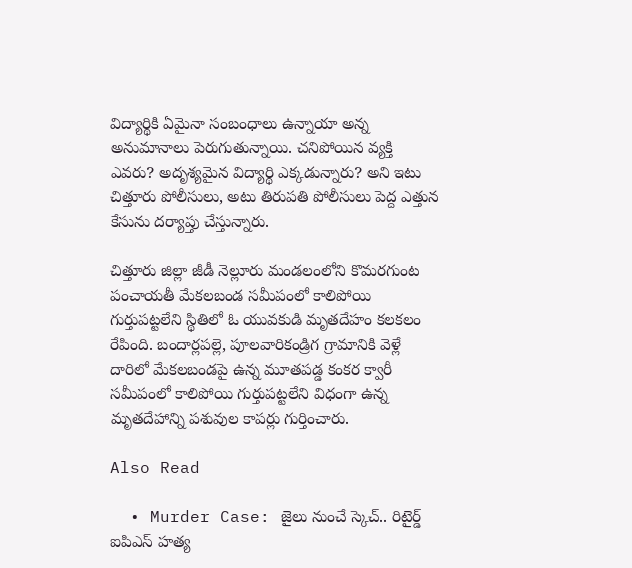విద్యార్థికి ఏమైనా సంబంధాలు ఉన్నాయా అన్న అనుమానాలు పెరుగుతున్నాయి. చనిపోయిన వ్యక్తి ఎవరు? అదృశ్యమైన విద్యార్థి ఎక్కడున్నారు? అని ఇటు చిత్తూరు పోలీసులు, అటు తిరుపతి పోలీసులు పెద్ద ఎత్తున కేసును దర్యాప్తు చేస్తున్నారు.

చిత్తూరు జిల్లా జీడీ నెల్లూరు మండలంలోని కొమరగుంట పంచాయతీ మేకలబండ సమీపంలో కాలిపోయి గుర్తుపట్టలేని స్థితిలో ఓ యువకుడి మృతదేహం కలకలం రేపింది. బందార్లపల్లె, పూలవారికండ్రిగ గ్రామానికి వెళ్లే దారిలో మేకలబండపై ఉన్న మూతపడ్డ కంకర క్వారీ సమీపంలో కాలిపోయి గుర్తుపట్టలేని విధంగా ఉన్న మృతదేహాన్ని పశువుల కాపర్లు గుర్తించారు.

Also Read

  • Murder Case: జైలు నుంచే స్కెచ్.. రిటైర్డ్ ఐపిఎస్ హత్య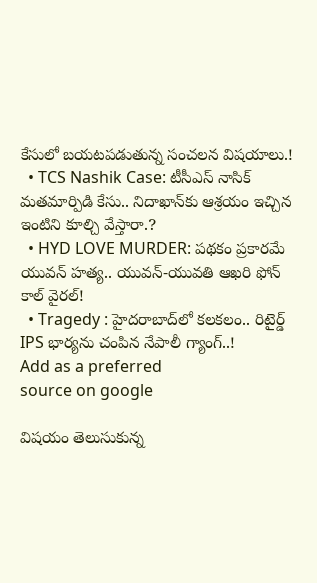కేసులో బయటపడుతున్న సంచలన విషయాలు.!
  • TCS Nashik Case: టీసీఎస్ నాసిక్ మతమార్పిడి కేసు.. నిదాఖాన్‌కు ఆశ్రయం ఇచ్చిన ఇంటిని కూల్చి వేస్తారా.?
  • HYD LOVE MURDER: పథకం ప్రకారమే యువన్ హత్య.. యువన్-యువతి ఆఖరి ఫోన్ కాల్ వైరల్!
  • Tragedy : హైదరాబాద్‌లో కలకలం.. రిటైర్డ్ IPS భార్యను చంపిన నేపాలీ గ్యాంగ్..!
Add as a preferred
source on google

విషయం తెలుసుకున్న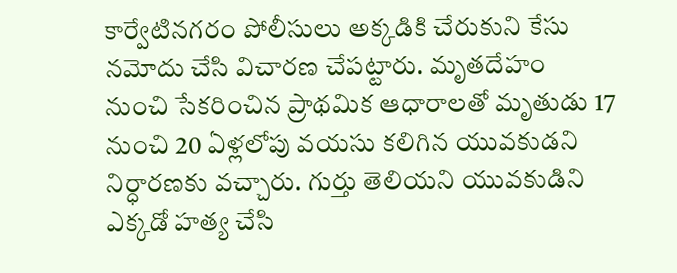కార్వేటినగరం పోలీసులు అక్కడికి చేరుకుని కేసు నమోదు చేసి విచారణ చేపట్టారు. మృతదేహం నుంచి సేకరించిన ప్రాథమిక ఆధారాలతో మృతుడు 17 నుంచి 20 ఏళ్లలోపు వయసు కలిగిన యువకుడని నిర్ధారణకు వచ్చారు. గుర్తు తెలియని యువకుడిని ఎక్కడో హత్య చేసి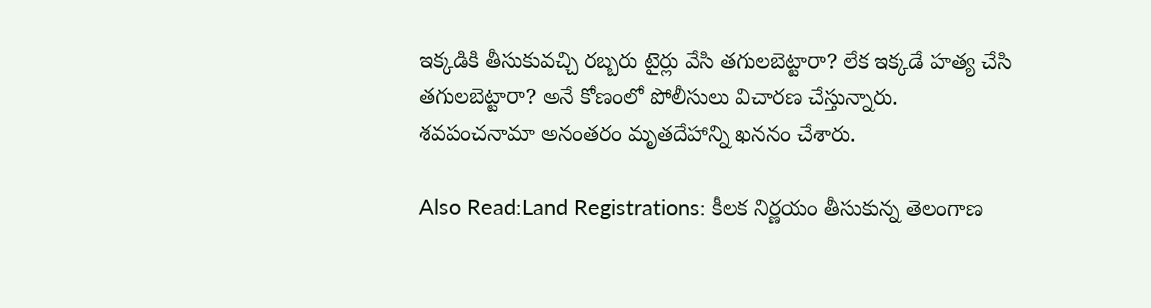ఇక్కడికి తీసుకువచ్చి రబ్బరు టైర్లు వేసి తగులబెట్టారా? లేక ఇక్కడే హత్య చేసి తగులబెట్టారా? అనే కోణంలో పోలీసులు విచారణ చేస్తున్నారు. శవపంచనామా అనంతరం మృతదేహాన్ని ఖననం చేశారు.

Also Read:Land Registrations: కీలక నిర్ణయం తీసుకున్న తెలంగాణ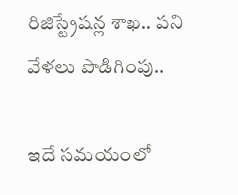రిజిస్ట్రేషన్ల శాఖ.. పని వేళలు పొడిగింపు..

ఇదే సమయంలో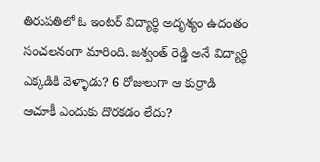తిరుపతిలో ఓ ఇంటర్ విద్యార్థి అదృశ్యం ఉదంతం సంచలనంగా మారింది. జశ్వంత్ రెడ్డి అనే విద్యార్థి ఎక్కడికి వెళ్ళాడు? 6 రోజులుగా ఆ కుర్రాడి ఆచూకీ ఎందుకు దొరకడం లేదు?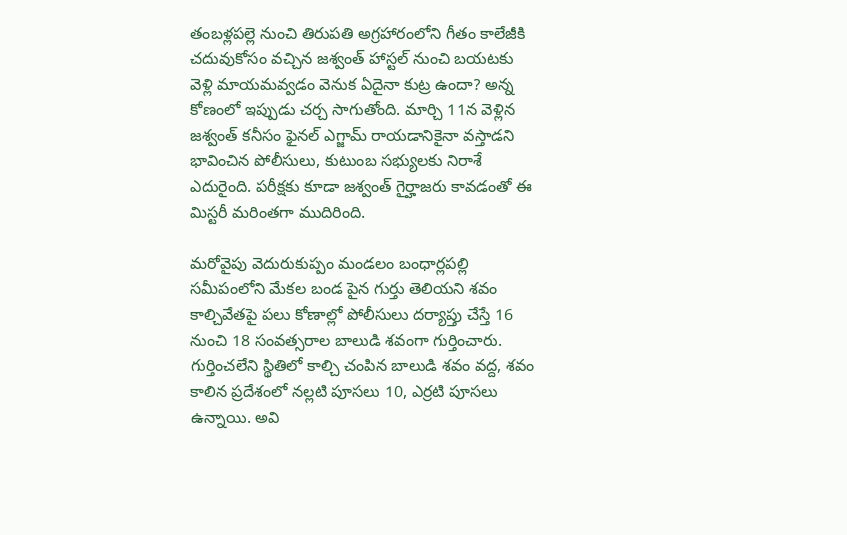తంబళ్లపల్లె నుంచి తిరుపతి అగ్రహారంలోని గీతం కాలేజీకి చదువుకోసం వచ్చిన జశ్వంత్ హాస్టల్ నుంచి బయటకు వెళ్లి మాయమవ్వడం వెనుక ఏదైనా కుట్ర ఉందా? అన్న కోణంలో ఇప్పుడు చర్చ సాగుతోంది. మార్చి 11న వెళ్లిన జశ్వంత్ కనీసం ఫైనల్ ఎగ్జామ్ రాయడానికైనా వస్తాడని భావించిన పోలీసులు, కుటుంబ సభ్యులకు నిరాశే ఎదురైంది. పరీక్షకు కూడా జశ్వంత్ గైర్హాజరు కావడంతో ఈ మిస్టరీ మరింతగా ముదిరింది.

మరోవైపు వెదురుకుప్పం మండలం బంధార్లపల్లి సమీపంలోని మేకల బండ పైన గుర్తు తెలియని శవం కాల్చివేతపై పలు కోణాల్లో పోలీసులు దర్యాప్తు చేస్తే 16 నుంచి 18 సంవత్సరాల బాలుడి శవంగా గుర్తించారు. గుర్తించలేని స్థితిలో కాల్చి చంపిన బాలుడి శవం వద్ద, శవం కాలిన ప్రదేశంలో నల్లటి పూసలు 10, ఎర్రటి పూసలు ఉన్నాయి. అవి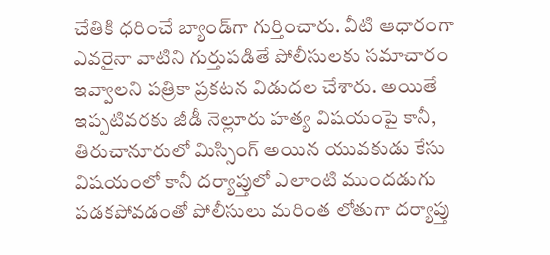చేతికి ధరించే బ్యాండ్‌గా గుర్తించారు. వీటి ఆధారంగా ఎవరైనా వాటిని గుర్తుపడితే పోలీసులకు సమాచారం ఇవ్వాలని పత్రికా ప్రకటన విడుదల చేశారు. అయితే ఇప్పటివరకు జీడీ నెల్లూరు హత్య విషయంపై కానీ, తిరుచానూరులో మిస్సింగ్ అయిన యువకుడు కేసు విషయంలో కానీ దర్యాప్తులో ఎలాంటి ముందడుగు పడకపోవడంతో పోలీసులు మరింత లోతుగా దర్యాప్తు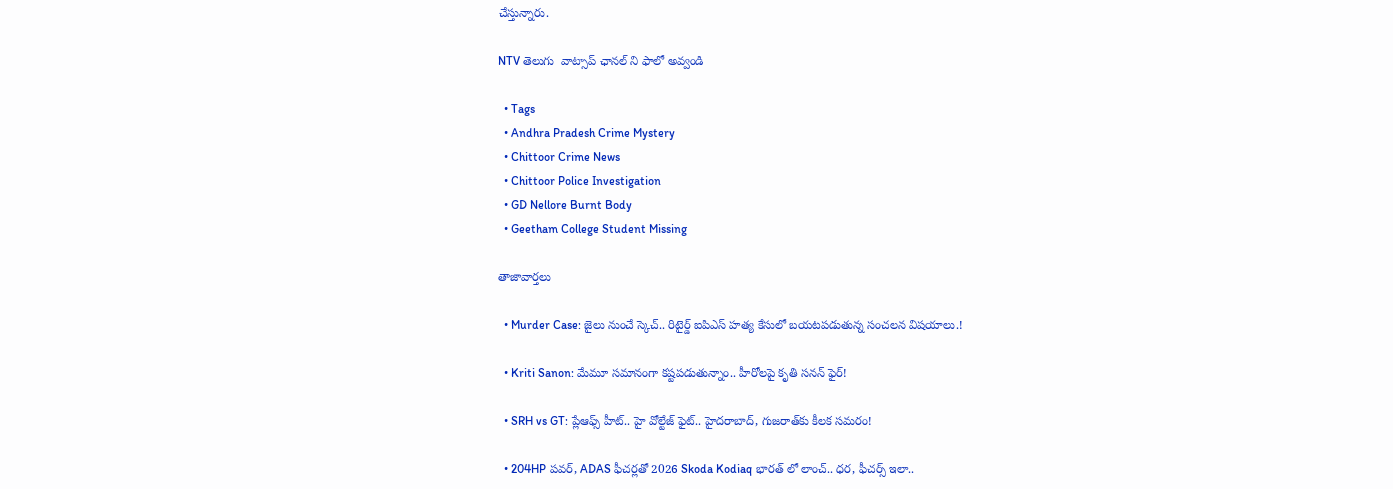చేస్తున్నారు.

NTV తెలుగు  వాట్సాప్ ఛానల్ ని ఫాలో అవ్వండి

  • Tags
  • Andhra Pradesh Crime Mystery
  • Chittoor Crime News
  • Chittoor Police Investigation
  • GD Nellore Burnt Body
  • Geetham College Student Missing

తాజావార్తలు

  • Murder Case: జైలు నుంచే స్కెచ్.. రిటైర్డ్ ఐపిఎస్ హత్య కేసులో బయటపడుతున్న సంచలన విషయాలు.!

  • Kriti Sanon: మేమూ సమానంగా కష్టపడుతున్నాం.. హీరోలపై కృతి సనన్ ఫైర్!

  • SRH vs GT: ప్లేఆఫ్స్ హీట్‌.. హై వోల్టేజ్ ఫైట్.. హైదరాబాద్, గుజరాత్‌కు కీలక సమరం!

  • 204HP పవర్, ADAS ఫీచర్లతో 2026 Skoda Kodiaq భారత్ లో లాంచ్.. ధర, ఫీచర్స్ ఇలా..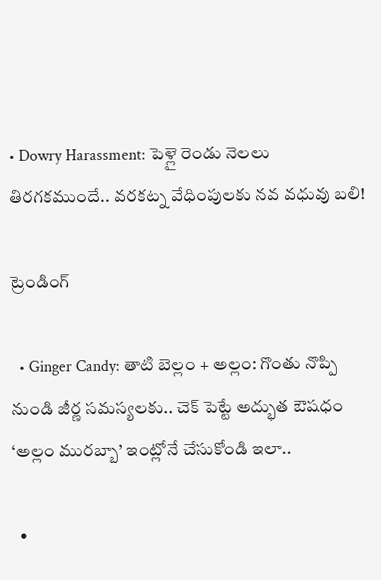• Dowry Harassment: పెళ్లై రెండు నెలలు తిరగకముందే.. వరకట్న వేధింపులకు నవ వధువు బలి!

ట్రెండింగ్‌

  • Ginger Candy: తాటి బెల్లం + అల్లం: గొంతు నొప్పి నుండి జీర్ణ సమస్యలకు.. చెక్ పెట్టే అద్భుత ఔషధం ‘అల్లం మురబ్బా’ ఇంట్లోనే చేసుకోండి ఇలా..

  •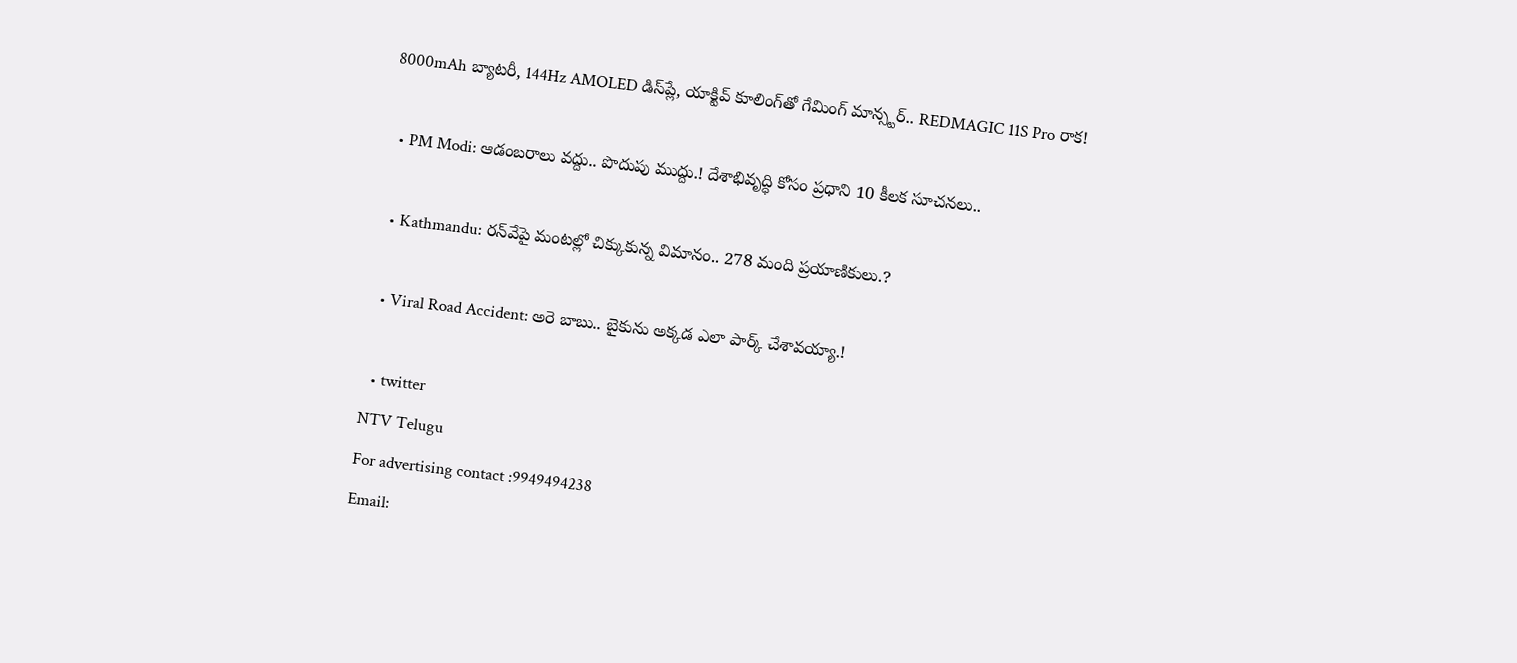8000mAh బ్యాటరీ, 144Hz AMOLED డిస్‌ప్లే, యాక్టివ్ కూలింగ్‌తో గేమింగ్ మాన్స్టర్.. REDMAGIC 11S Pro రాక!

  • PM Modi: ఆడంబరాలు వద్దు.. పొదుపు ముద్దు.! దేశాభివృద్ధి కోసం ప్రధాని 10 కీలక సూచనలు..

  • Kathmandu: రన్‌వేపై మంటల్లో చిక్కుకున్న విమానం.. 278 మంది ప్రయాణికులు.?

  • Viral Road Accident: అరె బాబు.. బైకును అక్కడ ఎలా పార్క్ చేశావయ్యా.!

  • twitter
NTV Telugu
For advertising contact :9949494238
Email: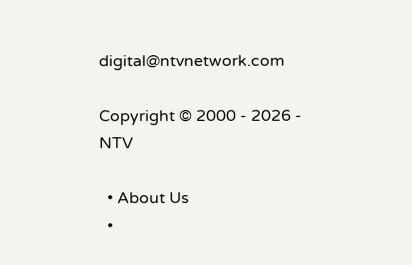digital@ntvnetwork.com

Copyright © 2000 - 2026 - NTV

  • About Us
  •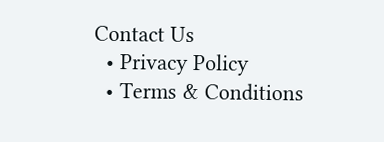Contact Us
  • Privacy Policy
  • Terms & Conditions